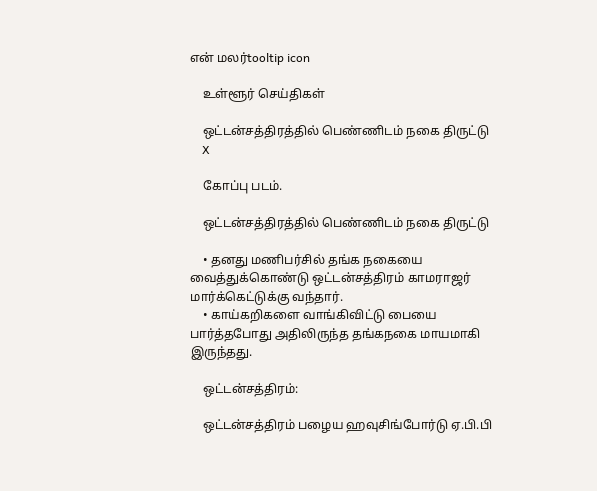என் மலர்tooltip icon

    உள்ளூர் செய்திகள்

    ஒட்டன்சத்திரத்தில் பெண்ணிடம் நகை திருட்டு
    X

    கோப்பு படம்.

    ஒட்டன்சத்திரத்தில் பெண்ணிடம் நகை திருட்டு

    • தனது மணிபர்சில் தங்க நகையை வைத்துக்கொண்டு ஒட்டன்சத்திரம் காமராஜர் மார்க்கெட்டுக்கு வந்தார்.
    • காய்கறிகளை வாங்கிவிட்டு பையை பார்த்தபோது அதிலிருந்த தங்கநகை மாயமாகி இருந்தது.

    ஒட்டன்சத்திரம்:

    ஒட்டன்சத்திரம் பழைய ஹவுசிங்போர்டு ஏ.பி.பி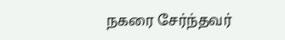நகரை சேர்ந்தவர்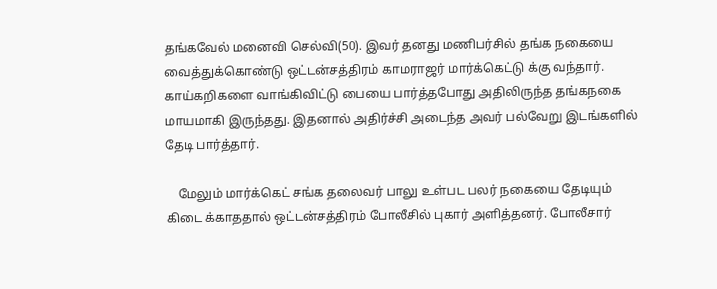தங்கவேல் மனைவி செல்வி(50). இவர் தனது மணிபர்சில் தங்க நகையை வைத்துக்கொண்டு ஒட்டன்சத்திரம் காமராஜர் மார்க்கெட்டு க்கு வந்தார். காய்கறிகளை வாங்கிவிட்டு பையை பார்த்தபோது அதிலிருந்த தங்கநகை மாயமாகி இருந்தது. இதனால் அதிர்ச்சி அடைந்த அவர் பல்வேறு இடங்களில் தேடி பார்த்தார்.

    மேலும் மார்க்கெட் சங்க தலைவர் பாலு உள்பட பலர் நகையை தேடியும் கிடை க்காததால் ஒட்டன்சத்திரம் போலீசில் புகார் அளித்தனர். போலீசார்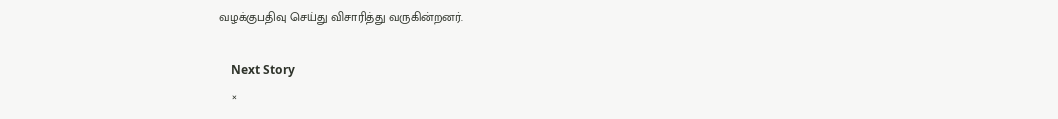வழக்குபதிவு செய்து விசாரித்து வருகின்றனர்.

    Next Story
    ×